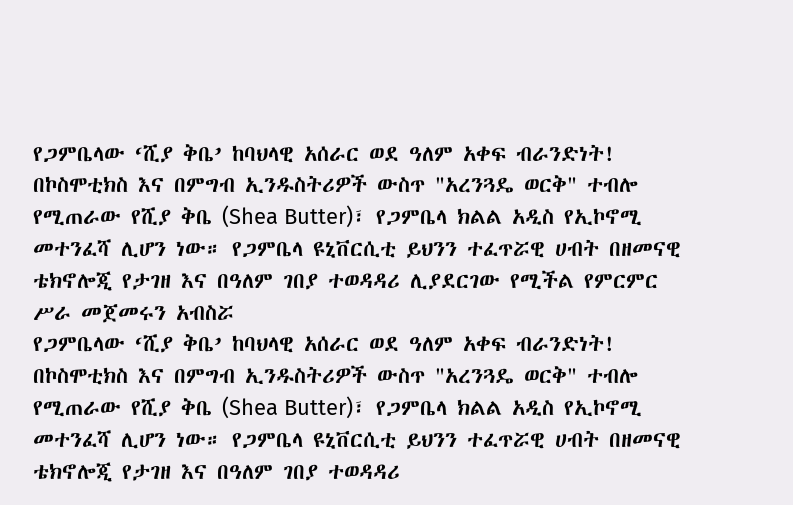የጋምቤላው ‘ሺያ ቅቤ’ ከባህላዊ አሰራር ወደ ዓለም አቀፍ ብራንድነት!
በኮስሞቲክስ እና በምግብ ኢንዱስትሪዎች ውስጥ "አረንጓዴ ወርቅ" ተብሎ የሚጠራው የሺያ ቅቤ (Shea Butter)፣ የጋምቤላ ክልል አዲስ የኢኮኖሚ መተንፈሻ ሊሆን ነው። የጋምቤላ ዩኒቨርሲቲ ይህንን ተፈጥሯዊ ሀብት በዘመናዊ ቴክኖሎጂ የታገዘ እና በዓለም ገበያ ተወዳዳሪ ሊያደርገው የሚችል የምርምር ሥራ መጀመሩን አብስሯ
የጋምቤላው ‘ሺያ ቅቤ’ ከባህላዊ አሰራር ወደ ዓለም አቀፍ ብራንድነት!
በኮስሞቲክስ እና በምግብ ኢንዱስትሪዎች ውስጥ "አረንጓዴ ወርቅ" ተብሎ የሚጠራው የሺያ ቅቤ (Shea Butter)፣ የጋምቤላ ክልል አዲስ የኢኮኖሚ መተንፈሻ ሊሆን ነው። የጋምቤላ ዩኒቨርሲቲ ይህንን ተፈጥሯዊ ሀብት በዘመናዊ ቴክኖሎጂ የታገዘ እና በዓለም ገበያ ተወዳዳሪ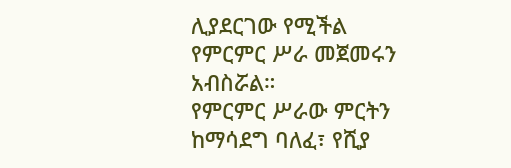ሊያደርገው የሚችል የምርምር ሥራ መጀመሩን አብስሯል።
የምርምር ሥራው ምርትን ከማሳደግ ባለፈ፣ የሺያ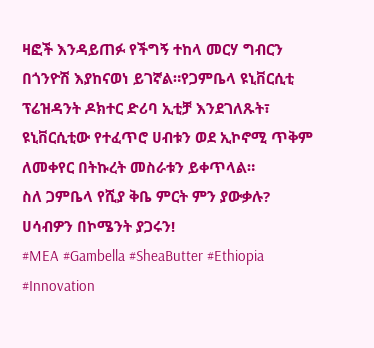ዛፎች እንዳይጠፉ የችግኝ ተከላ መርሃ ግብርን በጎንዮሽ እያከናወነ ይገኛል።የጋምቤላ ዩኒቨርሲቲ ፕሬዝዳንት ዶክተር ድሪባ ኢቲቻ እንደገለጹት፣ ዩኒቨርሲቲው የተፈጥሮ ሀብቱን ወደ ኢኮኖሚ ጥቅም ለመቀየር በትኩረት መስራቱን ይቀጥላል።
ስለ ጋምቤላ የሺያ ቅቤ ምርት ምን ያውቃሉ? ሀሳብዎን በኮሜንት ያጋሩን!
#MEA #Gambella #SheaButter #Ethiopia #Innovation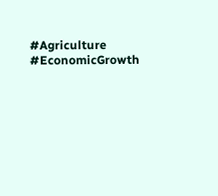#Agriculture #EconomicGrowth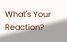What's Your Reaction?